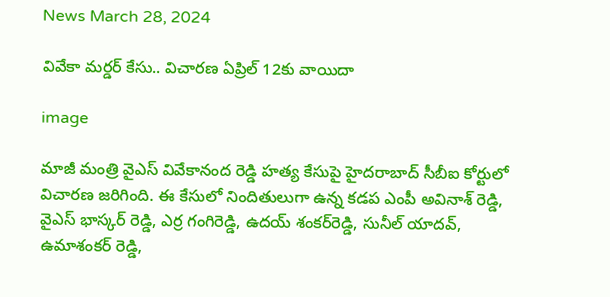News March 28, 2024

వివేకా మర్డర్ కేసు.. విచారణ ఏప్రిల్ 12కు వాయిదా

image

మాజీ మంత్రి వైఎస్ వివేకానంద రెడ్డి హత్య కేసుపై హైదరాబాద్ సీబీఐ కోర్టులో విచారణ జరిగింది. ఈ కేసులో నిందితులుగా ఉన్న కడప ఎంపీ అవినాశ్ రెడ్డి, వైఎస్ భాస్కర్ రెడ్డి, ఎర్ర గంగిరెడ్డి, ఉదయ్ శంకర్‌రెడ్డి, సునీల్ యాదవ్, ఉమాశంకర్ రెడ్డి,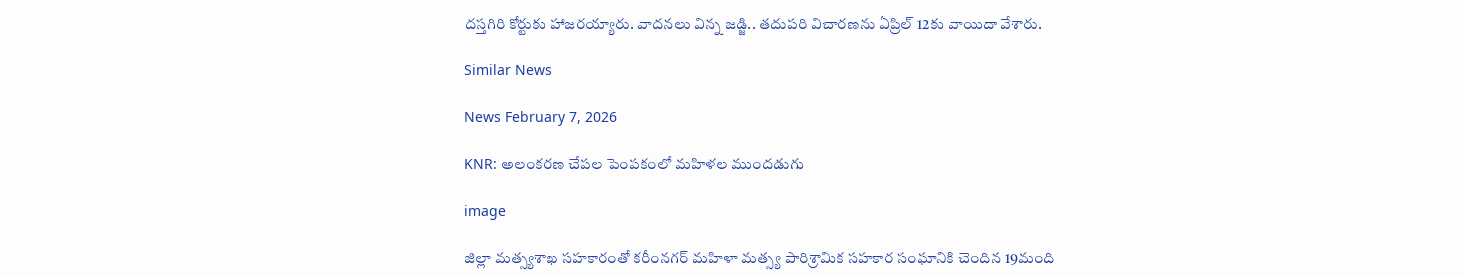దస్తగిరి కోర్టుకు హాజరయ్యారు. వాదనలు విన్న జడ్జి.. తదుపరి విచారణను ఏప్రిల్ 12కు వాయిదా వేశారు.

Similar News

News February 7, 2026

KNR: అలంకరణ చేపల పెంపకంలో మహిళల ముందడుగు

image

జిల్లా మత్స్యశాఖ సహకారంతో కరీంనగర్ మహిళా మత్స్య పారిశ్రామిక సహకార సంఘానికి చెందిన 19మంది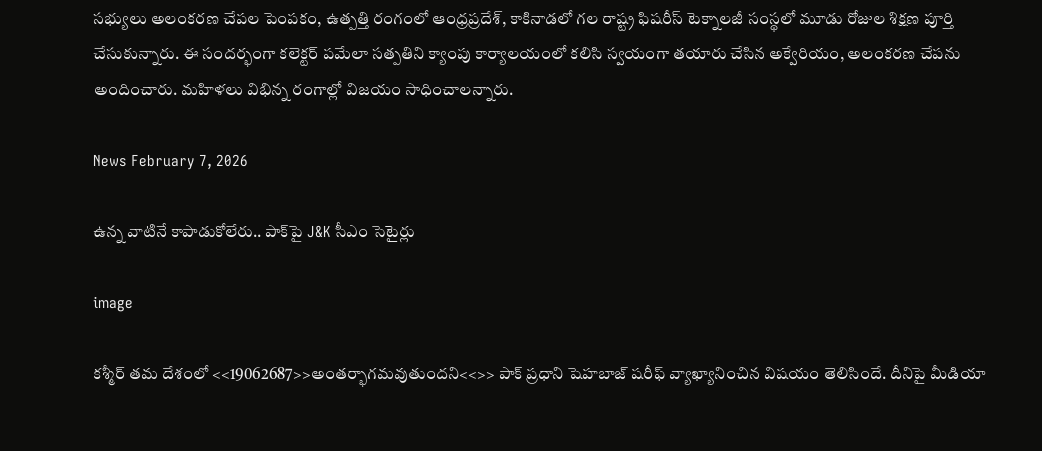సభ్యులు అలంకరణ చేపల పెంపకం, ఉత్పత్తి రంగంలో ఆంధ్రప్రదేశ్, కాకినాడలో గల రాష్ట్ర ఫిషరీస్ టెక్నాలజీ సంస్థలో మూడు రోజుల శిక్షణ పూర్తి చేసుకున్నారు. ఈ సందర్భంగా కలెక్టర్ పమేలా సత్పతిని క్యాంపు కార్యాలయంలో కలిసి స్వయంగా తయారు చేసిన అక్వేరియం, అలంకరణ చేపను అందించారు. మహిళలు విభిన్న రంగాల్లో విజయం సాధించాలన్నారు.

News February 7, 2026

ఉన్న వాటినే కాపాడుకోలేరు.. పాక్‌పై J&K సీఎం సెటైర్లు

image

కశ్మీర్ తమ దేశంలో <<19062687>>అంతర్భాగమవుతుందని<<>> పాక్ ప్రధాని షెహబాజ్ షరీఫ్ వ్యాఖ్యానించిన విషయం తెలిసిందే. దీనిపై మీడియా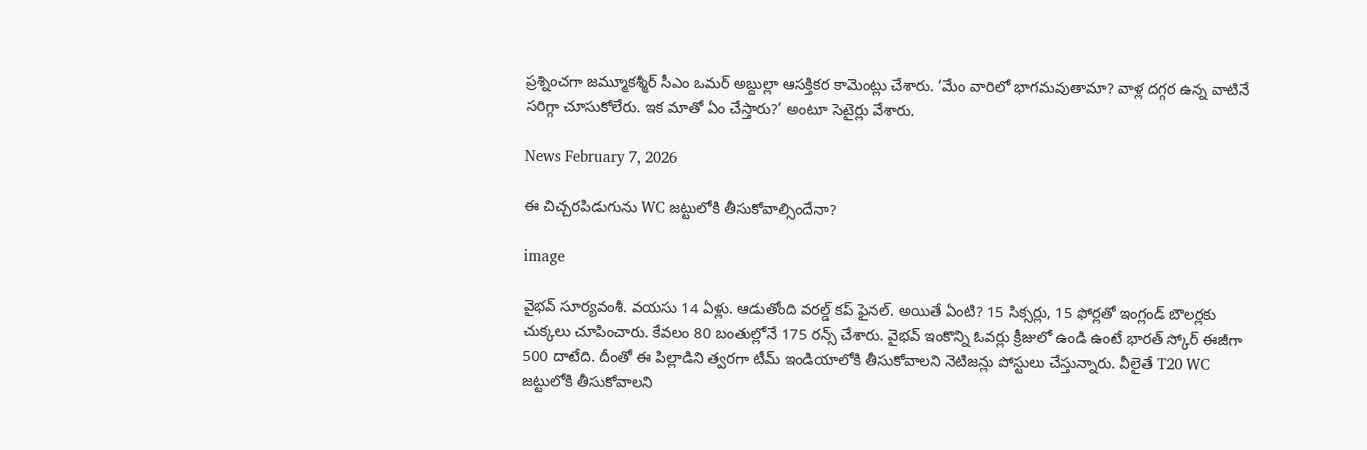ప్రశ్నించగా జమ్మూకశ్మీర్ సీఎం ఒమర్ అబ్దుల్లా ఆసక్తికర కామెంట్లు చేశారు. ‘మేం వారిలో భాగమవుతామా? వాళ్ల దగ్గర ఉన్న వాటినే సరిగ్గా చూసుకోలేరు. ఇక మాతో ఏం చేస్తారు?’ అంటూ సెటైర్లు వేశారు.

News February 7, 2026

ఈ చిచ్చరపిడుగును WC జట్టులోకి తీసుకోవాల్సిందేనా?

image

వైభవ్ సూర్యవంశీ. వయసు 14 ఏళ్లు. ఆడుతోంది వరల్డ్ కప్ ఫైనల్. అయితే ఏంటి? 15 సిక్సర్లు, 15 ఫోర్లతో ఇంగ్లండ్ బౌలర్లకు చుక్కలు చూపించారు. కేవలం 80 బంతుల్లోనే 175 రన్స్ చేశారు. వైభవ్ ఇంకొన్ని ఓవర్లు క్రీజులో ఉండి ఉంటే భారత్ స్కోర్ ఈజీగా 500 దాటేది. దీంతో ఈ పిల్లాడిని త్వరగా టీమ్ ఇండియాలోకి తీసుకోవాలని నెటిజన్లు పోస్టులు చేస్తున్నారు. వీలైతే T20 WC జట్టులోకి తీసుకోవాలని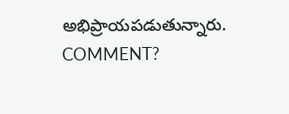అభిప్రాయపడుతున్నారు. COMMENT?